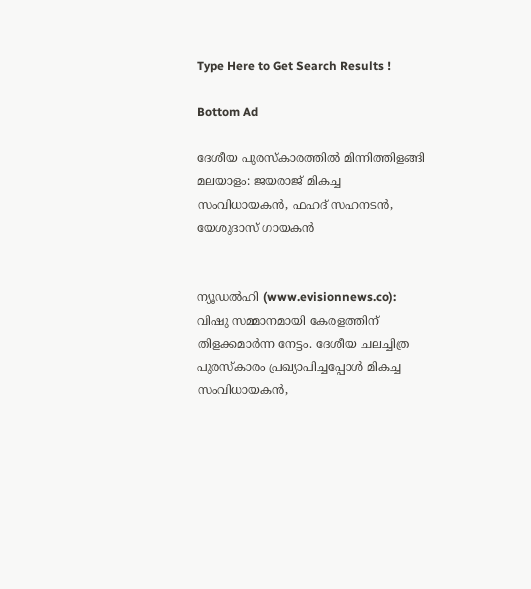Type Here to Get Search Results !

Bottom Ad

ദേശീയ പുരസ്‌കാരത്തില്‍ മിന്നിത്തിളങ്ങി മലയാളം: ജയരാജ് മികച്ച സംവിധായകന്‍, ഫഹദ് സഹനടന്‍, യേശുദാസ് ഗായകന്‍


ന്യൂഡല്‍ഹി (www.evisionnews.co): വിഷു സമ്മാനമായി കേരളത്തിന് തിളക്കമാര്‍ന്ന നേട്ടം. ദേശീയ ചലച്ചിത്ര പുരസ്‌കാരം പ്രഖ്യാപിച്ചപ്പോള്‍ മികച്ച സംവിധായകന്‍,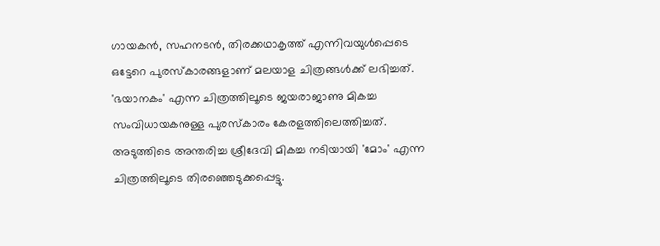ഗായകന്‍, സഹനടന്‍, തിരക്കഥാകൃത്ത് എന്നിവയുള്‍പ്പെടെ ഒട്ടേറെ പുരസ്‌കാരങ്ങളാണ് മലയാള ചിത്രങ്ങള്‍ക്ക് ലഭിച്ചത്. 'ഭയാനകം' എന്ന ചിത്രത്തിലൂടെ ജയരാജാണു മികച്ച സംവിധായകനുള്ള പുരസ്‌കാരം കേരളത്തിലെത്തിച്ചത്. അടുത്തിടെ അന്തരിച്ച ശ്രീദേവി മികച്ച നടിയായി 'മോം' എന്ന ചിത്രത്തിലൂടെ തിരഞ്ഞെടുക്കപ്പെട്ടു.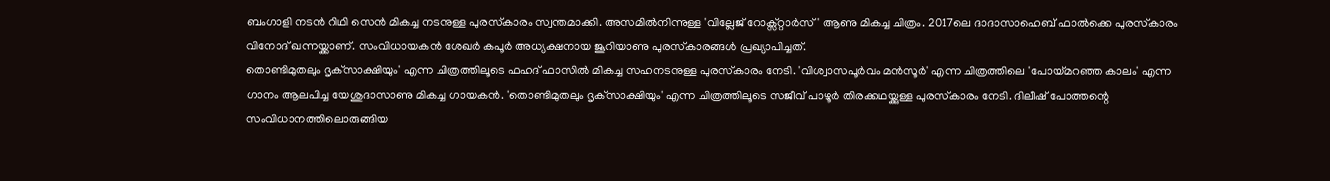ബംഗാളി നടന്‍ റിഥി സെന്‍ മികച്ച നടനുള്ള പുരസ്‌കാരം സ്വന്തമാക്കി. അസമില്‍നിന്നുള്ള 'വില്ലേജ് റോക്സ്റ്റാര്‍സ്' ആണു മികച്ച ചിത്രം. 2017ലെ ദാദാസാഹെബ് ഫാല്‍ക്കെ പുരസ്‌കാരം വിനോദ് ഖന്നയ്ക്കാണ്. സംവിധായകന്‍ ശേഖര്‍ കപൂര്‍ അധ്യക്ഷനായ ജൂറിയാണു പുരസ്‌കാരങ്ങള്‍ പ്രഖ്യാപിച്ചത്.
തൊണ്ടിമുതലും ദൃക്‌സാക്ഷിയും' എന്ന ചിത്രത്തിലൂടെ ഫഹദ് ഫാസില്‍ മികച്ച സഹനടനുള്ള പുരസ്‌കാരം നേടി. 'വിശ്വാസപൂര്‍വം മന്‍സൂര്‍' എന്ന ചിത്രത്തിലെ 'പോയ്മറഞ്ഞ കാലം' എന്ന ഗാനം ആലപിച്ച യേശുദാസാണു മികച്ച ഗായകന്‍. 'തൊണ്ടിമുതലും ദൃക്‌സാക്ഷിയും' എന്ന ചിത്രത്തിലൂടെ സജീവ് പാഴൂര്‍ തിരക്കഥയ്ക്കുള്ള പുരസ്‌കാരം നേടി. ദിലീഷ് പോത്തന്റെ സംവിധാനത്തിലൊരുങ്ങിയ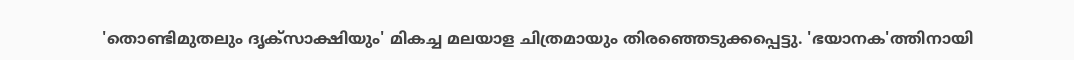'തൊണ്ടിമുതലും ദൃക്‌സാക്ഷിയും' മികച്ച മലയാള ചിത്രമായും തിരഞ്ഞെടുക്കപ്പെട്ടു. 'ഭയാനക'ത്തിനായി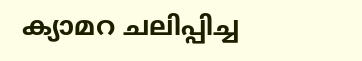ക്യാമറ ചലിപ്പിച്ച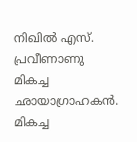നിഖില്‍ എസ്. പ്രവീണാണു മികച്ച ഛായാഗ്രാഹകന്‍. മികച്ച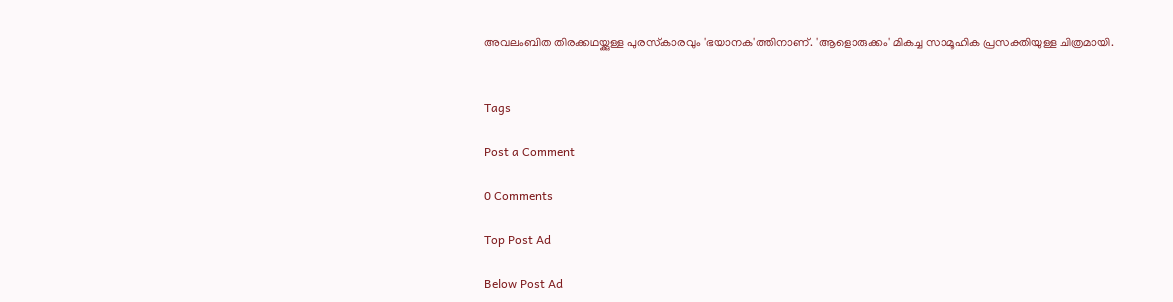അവലംബിത തിരക്കഥയ്ക്കുള്ള പുരസ്‌കാരവും 'ഭയാനക'ത്തിനാണ്. 'ആളൊരുക്കം' മികച്ച സാമൂഹിക പ്രസക്തിയുള്ള ചിത്രമായി.


Tags

Post a Comment

0 Comments

Top Post Ad

Below Post Ad